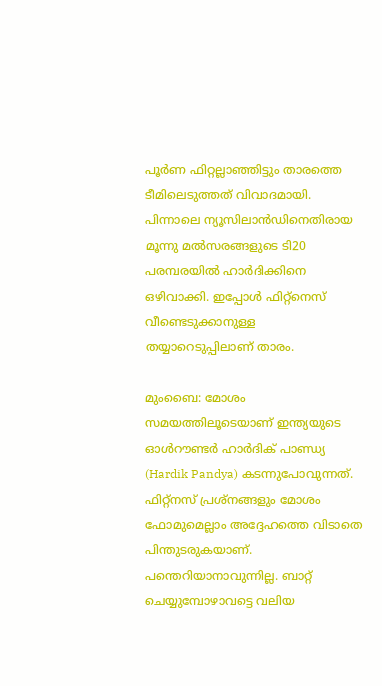പൂര്‍ണ ഫിറ്റല്ലാഞ്ഞിട്ടും താരത്തെ ടീമിലെടുത്തത് വിവാദമായി. പിന്നാലെ ന്യൂസിലാന്‍ഡിനെതിരായ മൂന്നു മല്‍സരങ്ങളുടെ ടി20 പരമ്പരയില്‍ ഹാര്‍ദിക്കിനെ ഒഴിവാക്കി. ഇപ്പോള്‍ ഫിറ്റ്‌നെസ് വീണ്ടെടുക്കാനുള്ള തയ്യാറെടുപ്പിലാണ് താരം.

മുംബൈ: മോശം സമയത്തിലൂടെയാണ് ഇന്ത്യയുടെ ഓള്‍റൗണ്ടര്‍ ഹാര്‍ദിക് പാണ്ഡ്യ (Hardik Pandya) കടന്നുപോവുന്നത്. ഫിറ്റ്നസ് പ്രശ്നങ്ങളും മോശം ഫോമുമെല്ലാം അദ്ദേഹത്തെ വിടാതെ പിന്തുടരുകയാണ്. പന്തെറിയാനാവുന്നില്ല. ബാറ്റ് ചെയ്യുമ്പോഴാവട്ടെ വലിയ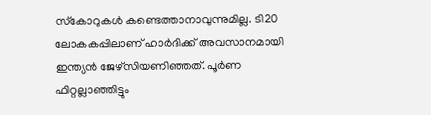സ്‌കോറുകള്‍ കണ്ടെത്താനാവുന്നുമില്ല. ടി20 ലോകകപ്പിലാണ് ഹാര്‍ദിക്ക് അവസാനമായി ഇന്ത്യന്‍ ജേഴ്‌സിയണിഞ്ഞത്. പൂര്‍ണ ഫിറ്റല്ലാഞ്ഞിട്ടും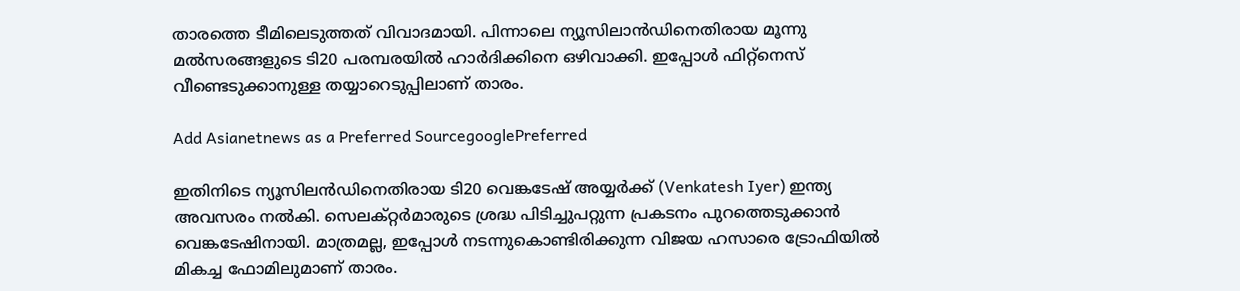താരത്തെ ടീമിലെടുത്തത് വിവാദമായി. പിന്നാലെ ന്യൂസിലാന്‍ഡിനെതിരായ മൂന്നു മല്‍സരങ്ങളുടെ ടി20 പരമ്പരയില്‍ ഹാര്‍ദിക്കിനെ ഒഴിവാക്കി. ഇപ്പോള്‍ ഫിറ്റ്‌നെസ് വീണ്ടെടുക്കാനുള്ള തയ്യാറെടുപ്പിലാണ് താരം.

Add Asianetnews as a Preferred SourcegooglePreferred

ഇതിനിടെ ന്യൂസിലന്‍ഡിനെതിരായ ടി20 വെങ്കടേഷ് അയ്യര്‍ക്ക് (Venkatesh Iyer) ഇന്ത്യ അവസരം നല്‍കി. സെലക്റ്റര്‍മാരുടെ ശ്രദ്ധ പിടിച്ചുപറ്റുന്ന പ്രകടനം പുറത്തെടുക്കാന്‍ വെങ്കടേഷിനായി. മാത്രമല്ല, ഇപ്പോള്‍ നടന്നുകൊണ്ടിരിക്കുന്ന വിജയ ഹസാരെ ട്രോഫിയില്‍ മികച്ച ഫോമിലുമാണ് താരം.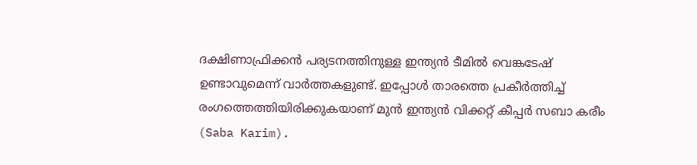ദക്ഷിണാഫ്രിക്കന്‍ പര്യടനത്തിനുള്ള ഇന്ത്യന്‍ ടീമില്‍ വെങ്കടേഷ് ഉണ്ടാവുമെന്ന് വാര്‍ത്തകളുണ്ട്. ഇപ്പോള്‍ താരത്തെ പ്രകീര്‍ത്തിച്ച് രംഗത്തെത്തിയിരിക്കുകയാണ് മുന്‍ ഇന്ത്യന്‍ വിക്കറ്റ് കീപ്പര്‍ സബാ കരീം (Saba Karim).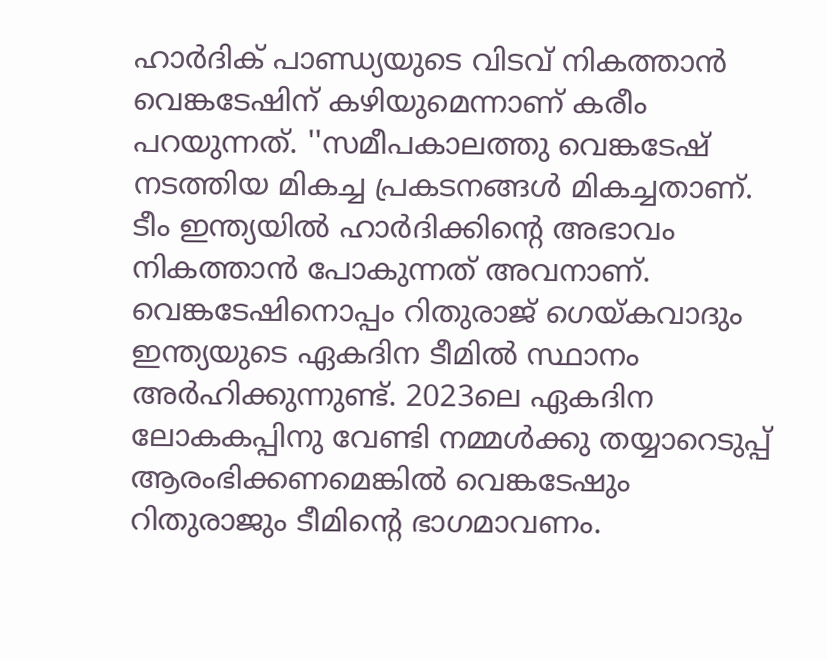ഹാര്‍ദിക് പാണ്ഡ്യയുടെ വിടവ് നികത്താന്‍ വെങ്കടേഷിന് കഴിയുമെന്നാണ് കരീം പറയുന്നത്. ''സമീപകാലത്തു വെങ്കടേഷ് നടത്തിയ മികച്ച പ്രകടനങ്ങള്‍ മികച്ചതാണ്. ടീം ഇന്ത്യയില്‍ ഹാര്‍ദിക്കിന്റെ അഭാവം നികത്താന്‍ പോകുന്നത് അവനാണ്. വെങ്കടേഷിനൊപ്പം റിതുരാജ് ഗെയ്കവാദും ഇന്ത്യയുടെ ഏകദിന ടീമില്‍ സ്ഥാനം അര്‍ഹിക്കുന്നുണ്ട്. 2023ലെ ഏകദിന ലോകകപ്പിനു വേണ്ടി നമ്മള്‍ക്കു തയ്യാറെടുപ്പ് ആരംഭിക്കണമെങ്കില്‍ വെങ്കടേഷും റിതുരാജും ടീമിന്റെ ഭാഗമാവണം.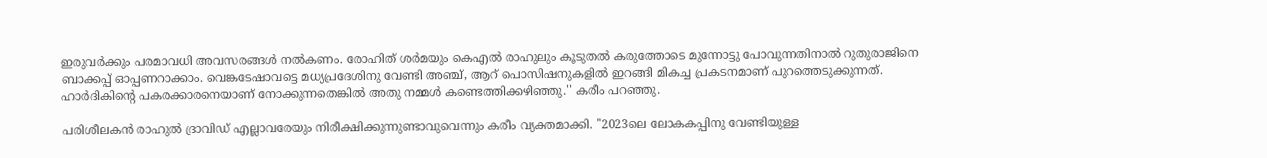ഇരുവര്‍ക്കും പരമാവധി അവസരങ്ങള്‍ നല്‍കണം. രോഹിത് ശര്‍മയും കെഎല്‍ രാഹുലും കൂടുതല്‍ കരുത്തോടെ മുന്നോട്ടു പോവുന്നതിനാല്‍ റുതുരാജിനെ ബാക്കപ്പ് ഓപ്പണറാക്കാം. വെങ്കടേഷാവട്ടെ മധ്യപ്രദേശിനു വേണ്ടി അഞ്ച്, ആറ് പൊസിഷനുകളില്‍ ഇറങ്ങി മികച്ച പ്രകടനമാണ് പുറത്തെടുക്കുന്നത്. ഹാര്‍ദികിന്റെ പകരക്കാരനെയാണ് നോക്കുന്നതെങ്കില്‍ അതു നമ്മള്‍ കണ്ടെത്തിക്കഴിഞ്ഞു.'' കരീം പറഞ്ഞു.

പരിശീലകന്‍ രാഹുല്‍ ദ്രാവിഡ് എല്ലാവരേയും നിരീക്ഷിക്കുന്നുണ്ടാവുവെന്നും കരീം വ്യക്തമാക്കി. ''2023ലെ ലോകകപ്പിനു വേണ്ടിയുള്ള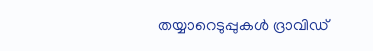തയ്യാറെടുപ്പുകള്‍ ദ്രാവിഡ്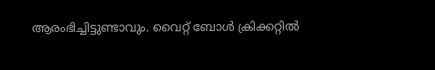ആരംഭിച്ചിട്ടുണ്ടാവും. വൈറ്റ് ബോള്‍ ക്രിക്കറ്റില്‍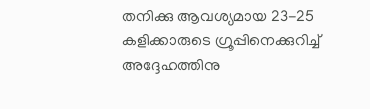തനിക്കു ആവശ്യമായ 23-25 കളിക്കാരുടെ ഗ്രൂപ്പിനെക്കുറിച്ച് അദ്ദേഹത്തിനു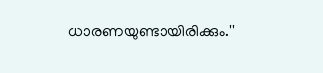ധാരണയുണ്ടായിരിക്കും.''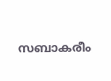സബാകരീം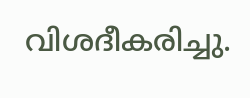വിശദീകരിച്ചു.